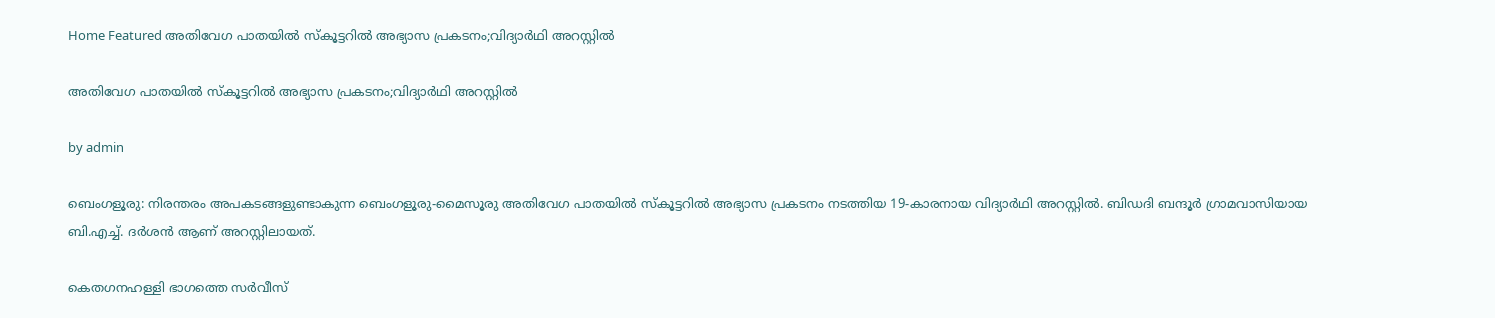Home Featured അതിവേഗ പാതയിൽ സ്‌കൂട്ടറിൽ അഭ്യാസ പ്രകടനം;വിദ്യാർഥി അറസ്റ്റിൽ

അതിവേഗ പാതയിൽ സ്‌കൂട്ടറിൽ അഭ്യാസ പ്രകടനം;വിദ്യാർഥി അറസ്റ്റിൽ

by admin

ബെംഗളൂരു: നിരന്തരം അപകടങ്ങളുണ്ടാകുന്ന ബെംഗളൂരു-മൈസൂരു അതിവേഗ പാതയിൽ സ്‌കൂട്ടറിൽ അഭ്യാസ പ്രകടനം നടത്തിയ 19-കാരനായ വിദ്യാർഥി അറസ്റ്റിൽ. ബിഡദി ബന്ദൂർ ഗ്രാമവാസിയായ ബി.എച്ച്. ദർശൻ ആണ് അറസ്റ്റിലായത്.

കെതഗനഹള്ളി ഭാഗത്തെ സർവീസ്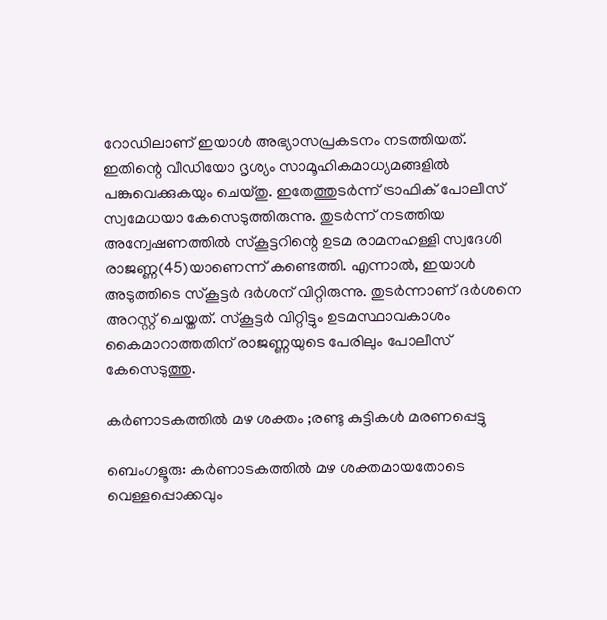റോഡിലാണ് ഇയാൾ അഭ്യാസപ്രകടനം നടത്തിയത്. ഇതിന്റെ വീഡിയോ ദൃശ്യം സാമൂഹികമാധ്യമങ്ങളിൽ പങ്കുവെക്കുകയും ചെയ്തു. ഇതേത്തുടർന്ന് ട്രാഫിക് പോലീസ് സ്വമേധയാ കേസെടുത്തിരുന്നു. തുടർന്ന് നടത്തിയ അന്വേഷണത്തിൽ സ്‌കൂട്ടറിന്റെ ഉടമ രാമനഹള്ളി സ്വദേശി രാജണ്ണ(45)യാണെന്ന് കണ്ടെത്തി. എന്നാൽ, ഇയാൾ അടുത്തിടെ സ്‌കൂട്ടർ ദർശന് വിറ്റിരുന്നു. തുടർന്നാണ് ദർശനെ അറസ്റ്റ് ചെയ്തത്. സ്കൂട്ടർ വിറ്റിട്ടും ഉടമസ്ഥാവകാശം കൈമാറാത്തതിന് രാജണ്ണയുടെ പേരിലും പോലീസ് കേസെടുത്തു.

കർണാടകത്തിൽ മഴ ശക്തം ;രണ്ടു കുട്ടികൾ മരണപ്പെട്ടു

ബെംഗളൂരു: കർണാടകത്തിൽ മഴ ശക്തമായതോടെ വെള്ളപ്പൊക്കവും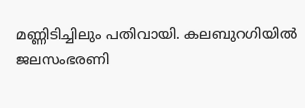മണ്ണിടിച്ചിലും പതിവായി. കലബുറഗിയിൽ ജലസംഭരണി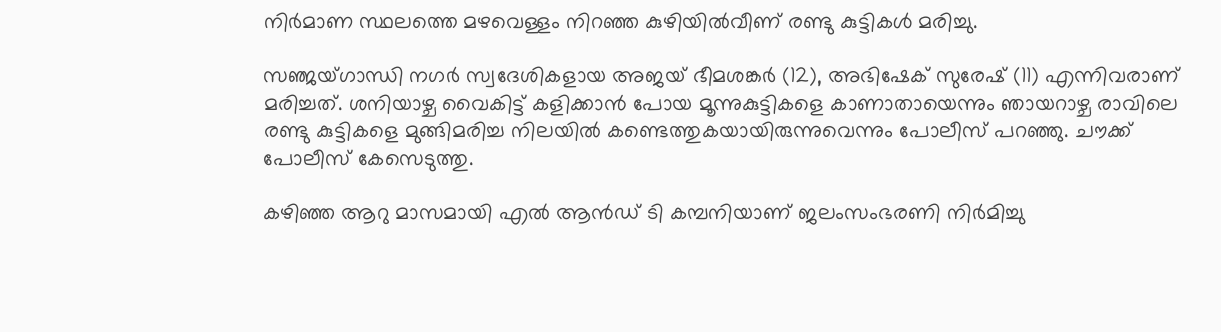നിർമാണ സ്ഥലത്തെ മഴവെള്ളം നിറഞ്ഞ കുഴിയിൽവീണ് രണ്ടു കുട്ടികൾ മരിച്ചു.

സഞ്ജയ്ഗാന്ധി നഗർ സ്വദേശികളായ അജയ് ഭീമശങ്കർ (12), അഭിഷേക് സുരേഷ് (11) എന്നിവരാണ് മരിച്ചത്. ശനിയാഴ്ച വൈകിട്ട് കളിക്കാൻ പോയ മൂന്നുകുട്ടികളെ കാണാതായെന്നും ഞായറാഴ്ച രാവിലെ രണ്ടു കുട്ടികളെ മുങ്ങിമരിച്ച നിലയിൽ കണ്ടെത്തുകയായിരുന്നുവെന്നും പോലീസ് പറഞ്ഞു. ചൗക്ക് പോലീസ് കേസെടുത്തു.

കഴിഞ്ഞ ആറു മാസമായി എൽ ആൻഡ് ടി കമ്പനിയാണ് ജലംസംഭരണി നിർമിച്ചു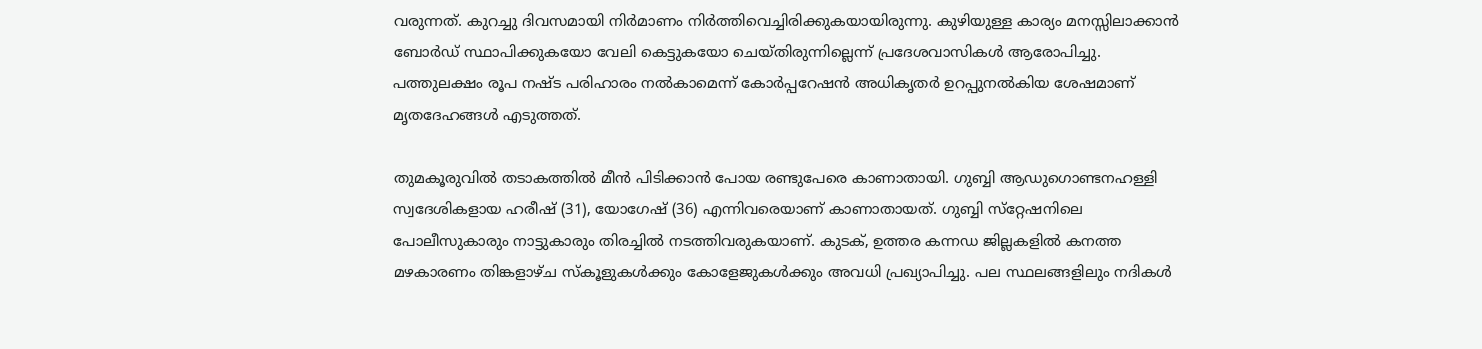വരുന്നത്. കുറച്ചു ദിവസമായി നിർമാണം നിർത്തിവെച്ചിരിക്കുകയായിരുന്നു. കുഴിയുള്ള കാര്യം മനസ്സിലാക്കാൻ ബോർഡ് സ്ഥാപിക്കുകയോ വേലി കെട്ടുകയോ ചെയ്തിരുന്നില്ലെന്ന് പ്രദേശവാസികൾ ആരോപിച്ചു. പത്തുലക്ഷം രൂപ നഷ്ട പരിഹാരം നൽകാമെന്ന് കോർപ്പറേഷൻ അധികൃതർ ഉറപ്പുനൽകിയ ശേഷമാണ് മൃതദേഹങ്ങൾ എടുത്തത്.

തുമകൂരുവിൽ തടാകത്തിൽ മീൻ പിടിക്കാൻ പോയ രണ്ടുപേരെ കാണാതായി. ഗുബ്ബി ആഡുഗൊണ്ടനഹള്ളി സ്വദേശികളായ ഹരീഷ് (31), യോഗേഷ് (36) എന്നിവരെയാണ് കാണാതായത്. ഗുബ്ബി സ്‌റ്റേഷനിലെ പോലീസുകാരും നാട്ടുകാരും തിരച്ചിൽ നടത്തിവരുകയാണ്. കുടക്, ഉത്തര കന്നഡ ജില്ലകളിൽ കനത്ത മഴകാരണം തിങ്കളാഴ്ച സ്‌കൂളുകൾക്കും കോളേജുകൾക്കും അവധി പ്രഖ്യാപിച്ചു. പല സ്ഥലങ്ങളിലും നദികൾ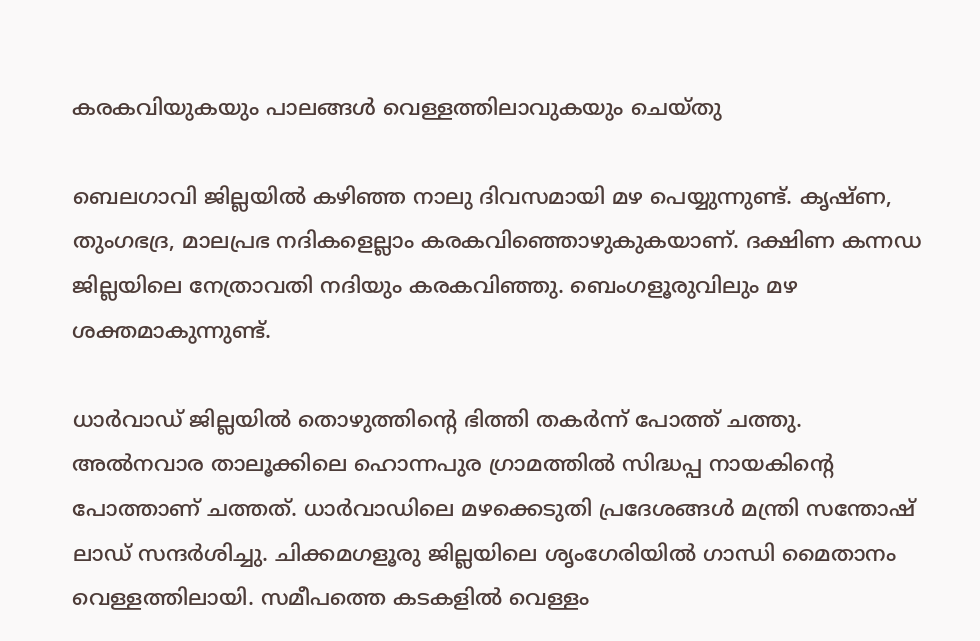കരകവിയുകയും പാലങ്ങൾ വെള്ളത്തിലാവുകയും ചെയ്തു

ബെലഗാവി ജില്ലയിൽ കഴിഞ്ഞ നാലു ദിവസമായി മഴ പെയ്യുന്നുണ്ട്. കൃഷ്ണ, തുംഗഭദ്ര, മാലപ്രഭ നദികളെല്ലാം കരകവിഞ്ഞൊഴുകുകയാണ്. ദക്ഷിണ കന്നഡ ജില്ലയിലെ നേത്രാവതി നദിയും കരകവിഞ്ഞു. ബെംഗളൂരുവിലും മഴ ശക്തമാകുന്നുണ്ട്.

ധാർവാഡ് ജില്ലയിൽ തൊഴുത്തിന്റെ ഭിത്തി തകർന്ന് പോത്ത് ചത്തു. അൽനവാര താലൂക്കിലെ ഹൊന്നപുര ഗ്രാമത്തിൽ സിദ്ധപ്പ നായകിന്റെ പോത്താണ് ചത്തത്. ധാർവാഡിലെ മഴക്കെടുതി പ്രദേശങ്ങൾ മന്ത്രി സന്തോഷ് ലാഡ് സന്ദർശിച്ചു. ചിക്കമഗളൂരു ജില്ലയിലെ ശൃംഗേരിയിൽ ഗാന്ധി മൈതാനം വെള്ളത്തിലായി. സമീപത്തെ കടകളിൽ വെള്ളം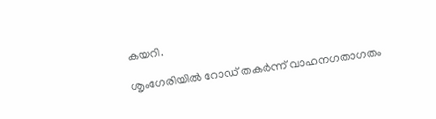കയറി.

ശൃംഗേരിയിൽ റോഡ് തകർന്ന് വാഹനഗതാഗതം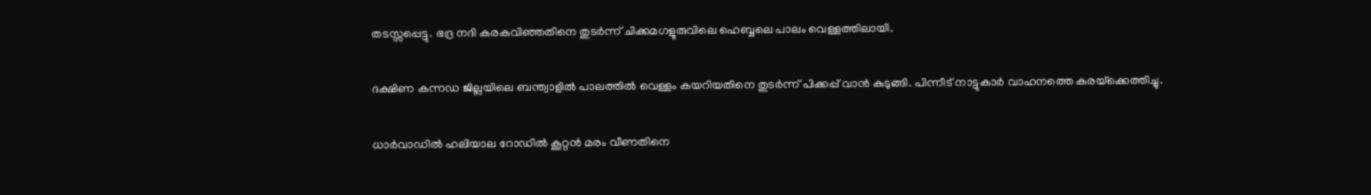തടസ്സപ്പെട്ടു. ഭദ്ര നദി കരകവിഞ്ഞതിനെ തുടർന്ന് ചിക്കമഗളൂരുവിലെ ഹെബ്ബലെ പാലം വെള്ളത്തിലായി.

ദക്ഷിണ കന്നഡ ജില്ലയിലെ ബന്ത്വാളിൽ പാലത്തിൽ വെള്ളം കയറിയതിനെ തുടർന്ന് പിക്കപ്പ് വാൻ കുടുങ്ങി. പിന്നീട് നാട്ടുകാർ വാഹനത്തെ കരയ്‌ക്കെത്തിച്ചു.

ധാർവാഡിൽ ഹലിയാല റോഡിൽ കൂറ്റൻ മരം വീണതിനെ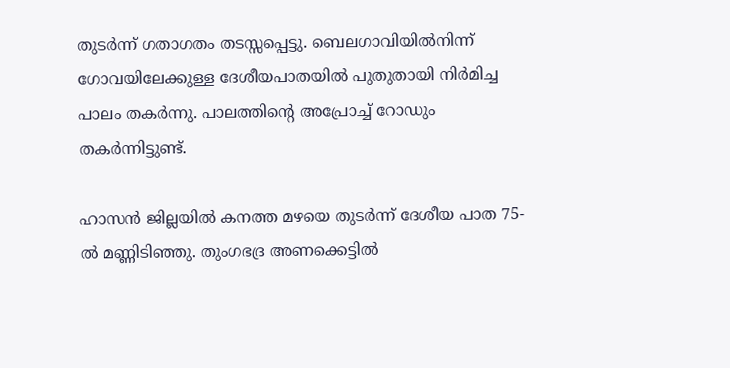തുടർന്ന് ഗതാഗതം തടസ്സപ്പെട്ടു. ബെലഗാവിയിൽനിന്ന് ഗോവയിലേക്കുള്ള ദേശീയപാതയിൽ പുതുതായി നിർമിച്ച പാലം തകർന്നു. പാലത്തിന്റെ അപ്രോച്ച് റോഡും തകർന്നിട്ടുണ്ട്.

ഹാസൻ ജില്ലയിൽ കനത്ത മഴയെ തുടർന്ന് ദേശീയ പാത 75-ൽ മണ്ണിടിഞ്ഞു. തുംഗഭദ്ര അണക്കെട്ടിൽ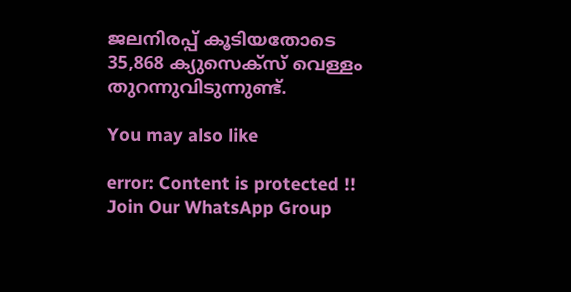ജലനിരപ്പ് കൂടിയതോടെ 35,868 ക്യുസെക്‌സ് വെള്ളം തുറന്നുവിടുന്നുണ്ട്.

You may also like

error: Content is protected !!
Join Our WhatsApp Group